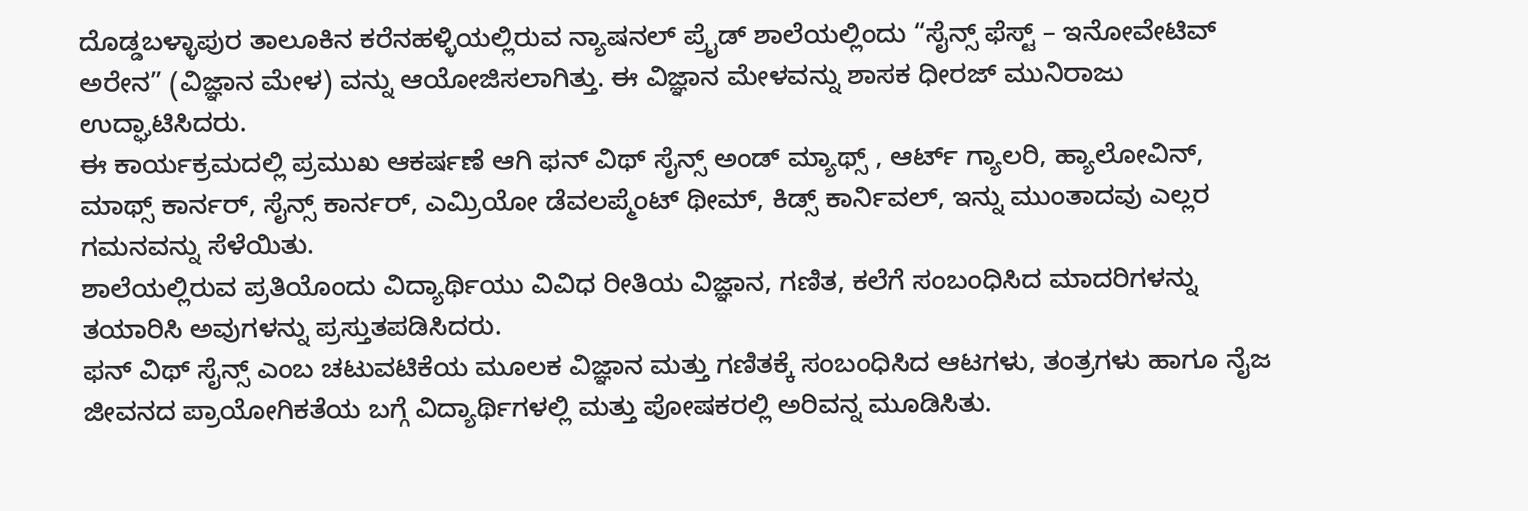ದೊಡ್ಡಬಳ್ಳಾಪುರ ತಾಲೂಕಿನ ಕರೆನಹಳ್ಳಿಯಲ್ಲಿರುವ ನ್ಯಾಷನಲ್ ಪ್ರೈಡ್ ಶಾಲೆಯಲ್ಲಿಂದು “ಸೈನ್ಸ್ ಫೆಸ್ಟ್ – ಇನೋವೇಟಿವ್ ಅರೇನ” (ವಿಜ್ಞಾನ ಮೇಳ) ವನ್ನು ಆಯೋಜಿಸಲಾಗಿತ್ತು. ಈ ವಿಜ್ಞಾನ ಮೇಳವನ್ನು ಶಾಸಕ ಧೀರಜ್ ಮುನಿರಾಜು ಉದ್ಘಾಟಿಸಿದರು.
ಈ ಕಾರ್ಯಕ್ರಮದಲ್ಲಿ ಪ್ರಮುಖ ಆಕರ್ಷಣೆ ಆಗಿ ಫನ್ ವಿಥ್ ಸೈನ್ಸ್ ಅಂಡ್ ಮ್ಯಾಥ್ಸ್ , ಆರ್ಟ್ ಗ್ಯಾಲರಿ, ಹ್ಯಾಲೋವಿನ್, ಮಾಥ್ಸ್ ಕಾರ್ನರ್, ಸೈನ್ಸ್ ಕಾರ್ನರ್, ಎಮ್ರಿಯೋ ಡೆವಲಪ್ಮೆಂಟ್ ಥೀಮ್, ಕಿಡ್ಸ್ ಕಾರ್ನಿವಲ್, ಇನ್ನು ಮುಂತಾದವು ಎಲ್ಲರ ಗಮನವನ್ನು ಸೆಳೆಯಿತು.
ಶಾಲೆಯಲ್ಲಿರುವ ಪ್ರತಿಯೊಂದು ವಿದ್ಯಾರ್ಥಿಯು ವಿವಿಧ ರೀತಿಯ ವಿಜ್ಞಾನ, ಗಣಿತ, ಕಲೆಗೆ ಸಂಬಂಧಿಸಿದ ಮಾದರಿಗಳನ್ನು ತಯಾರಿಸಿ ಅವುಗಳನ್ನು ಪ್ರಸ್ತುತಪಡಿಸಿದರು.
ಫನ್ ವಿಥ್ ಸೈನ್ಸ್ ಎಂಬ ಚಟುವಟಿಕೆಯ ಮೂಲಕ ವಿಜ್ಞಾನ ಮತ್ತು ಗಣಿತಕ್ಕೆ ಸಂಬಂಧಿಸಿದ ಆಟಗಳು, ತಂತ್ರಗಳು ಹಾಗೂ ನೈಜ ಜೀವನದ ಪ್ರಾಯೋಗಿಕತೆಯ ಬಗ್ಗೆ ವಿದ್ಯಾರ್ಥಿಗಳಲ್ಲಿ ಮತ್ತು ಪೋಷಕರಲ್ಲಿ ಅರಿವನ್ನ ಮೂಡಿಸಿತು.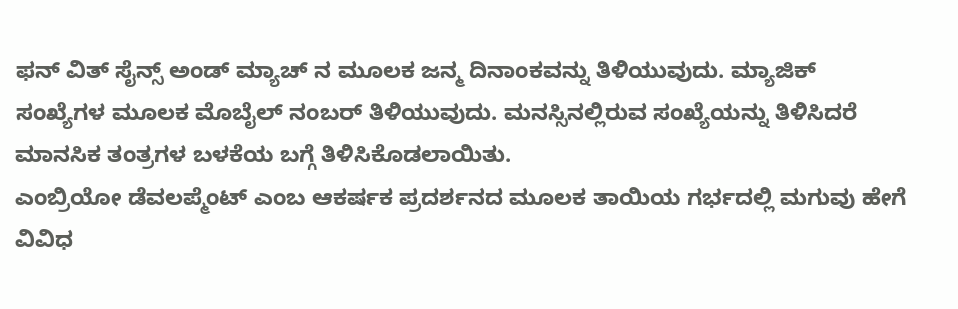ಫನ್ ವಿತ್ ಸೈನ್ಸ್ ಅಂಡ್ ಮ್ಯಾಚ್ ನ ಮೂಲಕ ಜನ್ಮ ದಿನಾಂಕವನ್ನು ತಿಳಿಯುವುದು. ಮ್ಯಾಜಿಕ್ ಸಂಖ್ಯೆಗಳ ಮೂಲಕ ಮೊಬೈಲ್ ನಂಬರ್ ತಿಳಿಯುವುದು. ಮನಸ್ಸಿನಲ್ಲಿರುವ ಸಂಖ್ಯೆಯನ್ನು ತಿಳಿಸಿದರೆ ಮಾನಸಿಕ ತಂತ್ರಗಳ ಬಳಕೆಯ ಬಗ್ಗೆ ತಿಳಿಸಿಕೊಡಲಾಯಿತು.
ಎಂಬ್ರಿಯೋ ಡೆವಲಪ್ಮೆಂಟ್ ಎಂಬ ಆಕರ್ಷಕ ಪ್ರದರ್ಶನದ ಮೂಲಕ ತಾಯಿಯ ಗರ್ಭದಲ್ಲಿ ಮಗುವು ಹೇಗೆ ವಿವಿಧ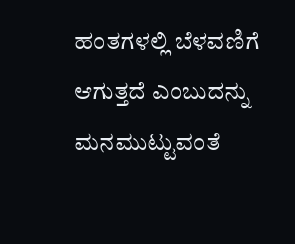ಹಂತಗಳಲ್ಲಿ ಬೆಳವಣಿಗೆ ಆಗುತ್ತದೆ ಎಂಬುದನ್ನು ಮನಮುಟ್ಟುವಂತೆ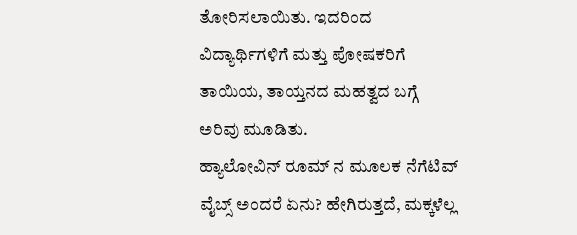ತೋರಿಸಲಾಯಿತು. ಇದರಿಂದ ವಿದ್ಯಾರ್ಥಿಗಳಿಗೆ ಮತ್ತು ಪೋಷಕರಿಗೆ ತಾಯಿಯ, ತಾಯ್ತನದ ಮಹತ್ವದ ಬಗ್ಗೆ ಅರಿವು ಮೂಡಿತು.
ಹ್ಯಾಲೋವಿನ್ ರೂಮ್ ನ ಮೂಲಕ ನೆಗೆಟಿವ್ ವೈಬ್ಸ್ ಅಂದರೆ ಏನು? ಹೇಗಿರುತ್ತದೆ, ಮಕ್ಕಳೆಲ್ಲ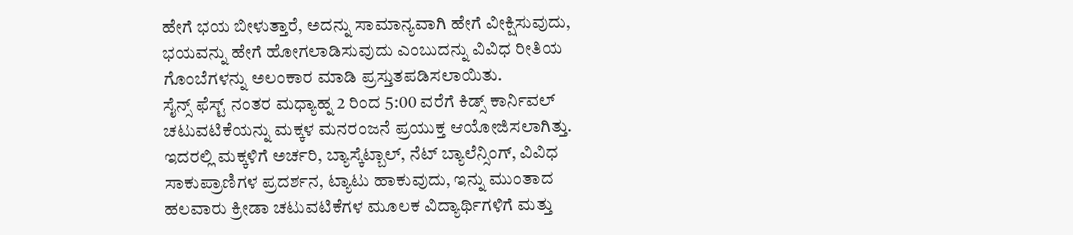ಹೇಗೆ ಭಯ ಬೀಳುತ್ತಾರೆ, ಅದನ್ನು ಸಾಮಾನ್ಯವಾಗಿ ಹೇಗೆ ವೀಕ್ಷಿಸುವುದು, ಭಯವನ್ನು ಹೇಗೆ ಹೋಗಲಾಡಿಸುವುದು ಎಂಬುದನ್ನು ವಿವಿಧ ರೀತಿಯ ಗೊಂಬೆಗಳನ್ನು ಅಲಂಕಾರ ಮಾಡಿ ಪ್ರಸ್ತುತಪಡಿಸಲಾಯಿತು.
ಸೈನ್ಸ್ ಫೆಸ್ಟ್ ನಂತರ ಮಧ್ಯಾಹ್ನ 2 ರಿಂದ 5:00 ವರೆಗೆ ಕಿಡ್ಸ್ ಕಾರ್ನಿವಲ್ ಚಟುವಟಿಕೆಯನ್ನು ಮಕ್ಕಳ ಮನರಂಜನೆ ಪ್ರಯುಕ್ತ ಆಯೋಜಿಸಲಾಗಿತ್ತು. ಇದರಲ್ಲಿ ಮಕ್ಕಳಿಗೆ ಅರ್ಚರಿ, ಬ್ಯಾಸ್ಕೆಟ್ಬಾಲ್, ನೆಟ್ ಬ್ಯಾಲೆನ್ಸಿಂಗ್, ವಿವಿಧ ಸಾಕುಪ್ರಾಣಿಗಳ ಪ್ರದರ್ಶನ, ಟ್ಯಾಟು ಹಾಕುವುದು, ಇನ್ನು ಮುಂತಾದ ಹಲವಾರು ಕ್ರೀಡಾ ಚಟುವಟಿಕೆಗಳ ಮೂಲಕ ವಿದ್ಯಾರ್ಥಿಗಳಿಗೆ ಮತ್ತು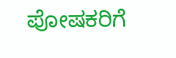ಪೋಷಕರಿಗೆ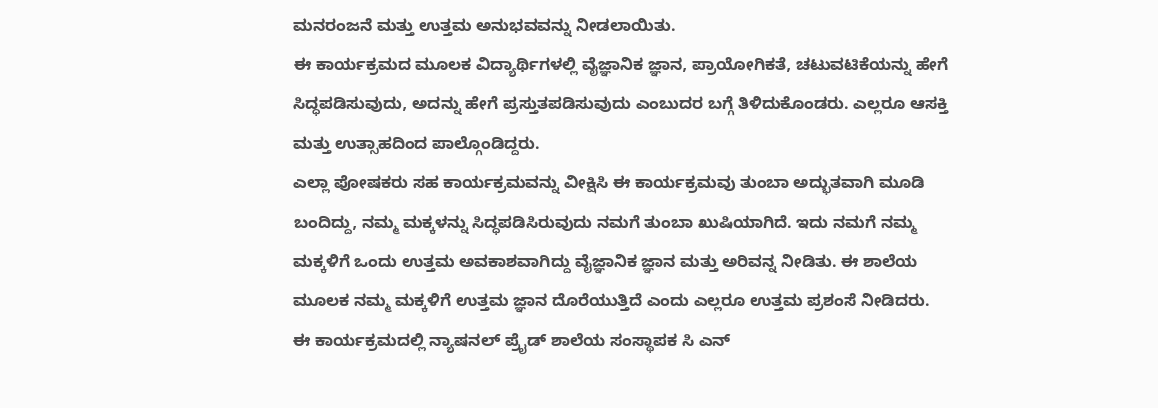ಮನರಂಜನೆ ಮತ್ತು ಉತ್ತಮ ಅನುಭವವನ್ನು ನೀಡಲಾಯಿತು.
ಈ ಕಾರ್ಯಕ್ರಮದ ಮೂಲಕ ವಿದ್ಯಾರ್ಥಿಗಳಲ್ಲಿ ವೈಜ್ಞಾನಿಕ ಜ್ಞಾನ, ಪ್ರಾಯೋಗಿಕತೆ, ಚಟುವಟಿಕೆಯನ್ನು ಹೇಗೆ ಸಿದ್ಧಪಡಿಸುವುದು, ಅದನ್ನು ಹೇಗೆ ಪ್ರಸ್ತುತಪಡಿಸುವುದು ಎಂಬುದರ ಬಗ್ಗೆ ತಿಳಿದುಕೊಂಡರು. ಎಲ್ಲರೂ ಆಸಕ್ತಿ ಮತ್ತು ಉತ್ಸಾಹದಿಂದ ಪಾಲ್ಗೊಂಡಿದ್ದರು.
ಎಲ್ಲಾ ಪೋಷಕರು ಸಹ ಕಾರ್ಯಕ್ರಮವನ್ನು ವೀಕ್ಷಿಸಿ ಈ ಕಾರ್ಯಕ್ರಮವು ತುಂಬಾ ಅದ್ಭುತವಾಗಿ ಮೂಡಿ ಬಂದಿದ್ದು, ನಮ್ಮ ಮಕ್ಕಳನ್ನು ಸಿದ್ಧಪಡಿಸಿರುವುದು ನಮಗೆ ತುಂಬಾ ಖುಷಿಯಾಗಿದೆ. ಇದು ನಮಗೆ ನಮ್ಮ ಮಕ್ಕಳಿಗೆ ಒಂದು ಉತ್ತಮ ಅವಕಾಶವಾಗಿದ್ದು ವೈಜ್ಞಾನಿಕ ಜ್ಞಾನ ಮತ್ತು ಅರಿವನ್ನ ನೀಡಿತು. ಈ ಶಾಲೆಯ ಮೂಲಕ ನಮ್ಮ ಮಕ್ಕಳಿಗೆ ಉತ್ತಮ ಜ್ಞಾನ ದೊರೆಯುತ್ತಿದೆ ಎಂದು ಎಲ್ಲರೂ ಉತ್ತಮ ಪ್ರಶಂಸೆ ನೀಡಿದರು.
ಈ ಕಾರ್ಯಕ್ರಮದಲ್ಲಿ ನ್ಯಾಷನಲ್ ಪ್ರೈಡ್ ಶಾಲೆಯ ಸಂಸ್ಥಾಪಕ ಸಿ ಎನ್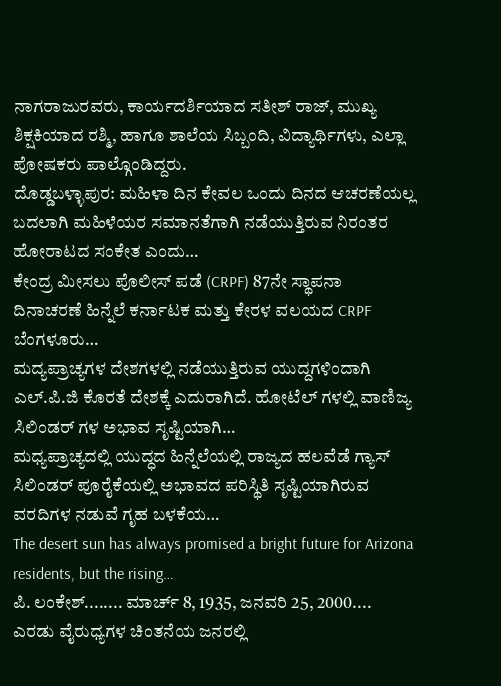ನಾಗರಾಜುರವರು, ಕಾರ್ಯದರ್ಶಿಯಾದ ಸತೀಶ್ ರಾಜ್, ಮುಖ್ಯ ಶಿಕ್ಷಕಿಯಾದ ರಶ್ಮಿ, ಹಾಗೂ ಶಾಲೆಯ ಸಿಬ್ಬಂದಿ, ವಿದ್ಯಾರ್ಥಿಗಳು, ಎಲ್ಲಾ ಪೋಷಕರು ಪಾಲ್ಗೊಂಡಿದ್ದರು.
ದೊಡ್ಡಬಳ್ಳಾಪುರ: ಮಹಿಳಾ ದಿನ ಕೇವಲ ಒಂದು ದಿನದ ಆಚರಣೆಯಲ್ಲ ಬದಲಾಗಿ ಮಹಿಳೆಯರ ಸಮಾನತೆಗಾಗಿ ನಡೆಯುತ್ತಿರುವ ನಿರಂತರ ಹೋರಾಟದ ಸಂಕೇತ ಎಂದು…
ಕೇಂದ್ರ ಮೀಸಲು ಪೊಲೀಸ್ ಪಡೆ (CRPF) 87ನೇ ಸ್ಥಾಪನಾ ದಿನಾಚರಣೆ ಹಿನ್ನೆಲೆ ಕರ್ನಾಟಕ ಮತ್ತು ಕೇರಳ ವಲಯದ CRPF ಬೆಂಗಳೂರು…
ಮದ್ಯಪ್ರಾಚ್ಯಗಳ ದೇಶಗಳಲ್ಲಿ ನಡೆಯುತ್ತಿರುವ ಯುದ್ದಗಳಿಂದಾಗಿ ಎಲ್.ಪಿ.ಜಿ ಕೊರತೆ ದೇಶಕ್ಕೆ ಎದುರಾಗಿದೆ. ಹೋಟೆಲ್ ಗಳಲ್ಲಿ ವಾಣಿಜ್ಯ ಸಿಲಿಂಡರ್ ಗಳ ಅಭಾವ ಸೃಷ್ಟಿಯಾಗಿ…
ಮಧ್ಯಪ್ರಾಚ್ಯದಲ್ಲಿ ಯುದ್ಧದ ಹಿನ್ನೆಲೆಯಲ್ಲಿ ರಾಜ್ಯದ ಹಲವೆಡೆ ಗ್ಯಾಸ್ ಸಿಲಿಂಡರ್ ಪೂರೈಕೆಯಲ್ಲಿ ಅಭಾವದ ಪರಿಸ್ಥಿತಿ ಸೃಷ್ಟಿಯಾಗಿರುವ ವರದಿಗಳ ನಡುವೆ ಗೃಹ ಬಳಕೆಯ…
The desert sun has always promised a bright future for Arizona residents, but the rising…
ಪಿ. ಲಂಕೇಶ್........ ಮಾರ್ಚ್ 8, 1935, ಜನವರಿ 25, 2000.... ಎರಡು ವೈರುಧ್ಯಗಳ ಚಿಂತನೆಯ ಜನರಲ್ಲಿ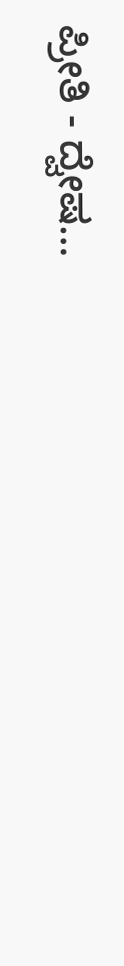ಪ್ರೀತಿ - ದ್ವೇಷ…